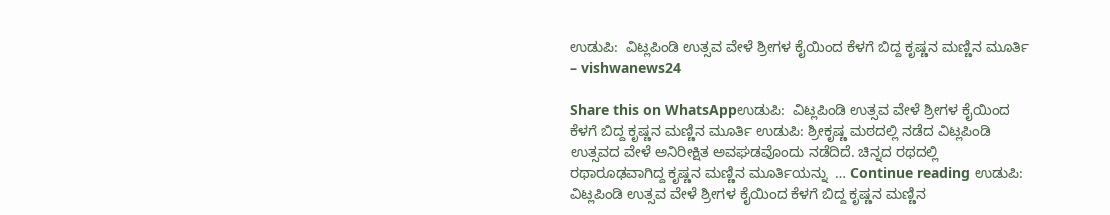ಉಡುಪಿ:  ವಿಟ್ಲಪಿಂಡಿ ಉತ್ಸವ ವೇಳೆ ಶ್ರೀಗಳ ಕೈಯಿಂದ ಕೆಳಗೆ ಬಿದ್ದ ಕೃಷ್ಣನ ಮಣ್ಣಿನ ಮೂರ್ತಿ – vishwanews24

Share this on WhatsAppಉಡುಪಿ:  ವಿಟ್ಲಪಿಂಡಿ ಉತ್ಸವ ವೇಳೆ ಶ್ರೀಗಳ ಕೈಯಿಂದ ಕೆಳಗೆ ಬಿದ್ದ ಕೃಷ್ಣನ ಮಣ್ಣಿನ ಮೂರ್ತಿ ಉಡುಪಿ: ಶ್ರೀಕೃಷ್ಣ ಮಠದಲ್ಲಿ ನಡೆದ ವಿಟ್ಲಪಿಂಡಿ ಉತ್ಸವದ ವೇಳೆ ಅನಿರೀಕ್ಷಿತ ಅವಘಡವೊಂದು ನಡೆದಿದೆ. ಚಿನ್ನದ ರಥದಲ್ಲಿ ರಥಾರೂಢವಾಗಿದ್ದ ಕೃಷ್ಣನ ಮಣ್ಣಿನ ಮೂರ್ತಿಯನ್ನು  … Continue reading ಉಡುಪಿ:  ವಿಟ್ಲಪಿಂಡಿ ಉತ್ಸವ ವೇಳೆ ಶ್ರೀಗಳ ಕೈಯಿಂದ ಕೆಳಗೆ ಬಿದ್ದ ಕೃಷ್ಣನ ಮಣ್ಣಿನ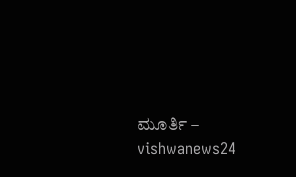ಮೂರ್ತಿ – vishwanews24